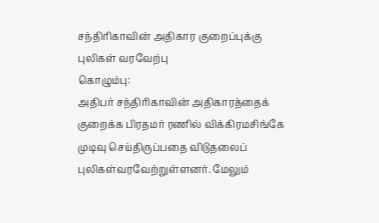சந்திரிகாவின் அதிகார குறைப்புக்கு புலிகள் வரவேற்பு
கொழும்பு:
அதிபர் சந்திரிகாவின் அதிகாரத்தைக் குறைக்க பிரதமர் ரணில் விக்கிரமசிங்கே முடிவு செய்திருப்பதை விடுதலைப் புலிகள்வரவேற்றுள்ளனர். மேலும்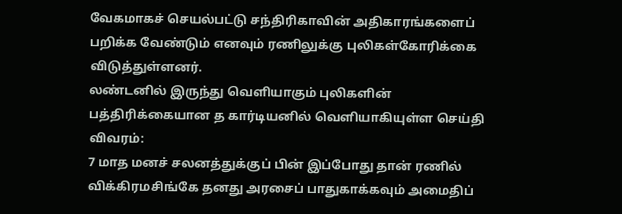வேகமாகச் செயல்பட்டு சந்திரிகாவின் அதிகாரங்களைப் பறிக்க வேண்டும் எனவும் ரணிலுக்கு புலிகள்கோரிக்கை விடுத்துள்ளனர்.
லண்டனில் இருந்து வெளியாகும் புலிகளின் பத்திரிக்கையான த கார்டியனில் வெளியாகியுள்ள செய்தி விவரம்:
7 மாத மனச் சலனத்துக்குப் பின் இப்போது தான் ரணில் விக்கிரமசிங்கே தனது அரசைப் பாதுகாக்கவும் அமைதிப்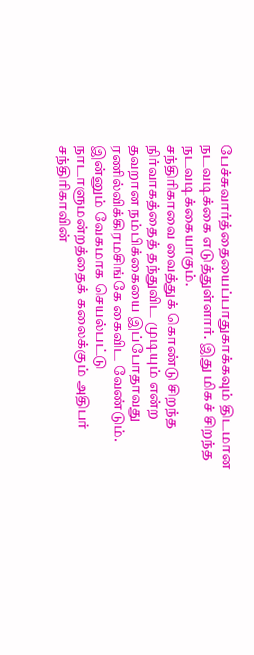பேச்சுவார்த்தையைப்பாதுகாக்கவும் திடமான நடவடிக்கை எடுத்துள்ளார். இது மிகச் சிறந்த நடவடிக்கையாகும்.
சந்திரிகாவை வைத்துக் கொண்டு சிறந்த நிர்வாகத்தைத் தந்துவிட முடியும் என்ற தவறான நம்பிக்கையை இப்போதாவது ரணில்விக்கிரமசிங்கே கைவிட வேண்டும். இன்னும் வேகமாக செயல்பட்டு நாடாளுமன்றத்தைக் கலைக்கும் அதிபர் சந்திரிகாவின்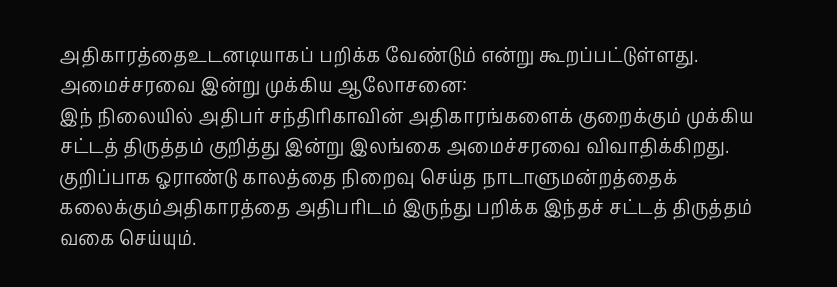அதிகாரத்தைஉடனடியாகப் பறிக்க வேண்டும் என்று கூறப்பட்டுள்ளது.
அமைச்சரவை இன்று முக்கிய ஆலோசனை:
இந் நிலையில் அதிபர் சந்திரிகாவின் அதிகாரங்களைக் குறைக்கும் முக்கிய சட்டத் திருத்தம் குறித்து இன்று இலங்கை அமைச்சரவை விவாதிக்கிறது. குறிப்பாக ஓராண்டு காலத்தை நிறைவு செய்த நாடாளுமன்றத்தைக் கலைக்கும்அதிகாரத்தை அதிபரிடம் இருந்து பறிக்க இந்தச் சட்டத் திருத்தம் வகை செய்யும்.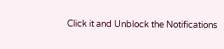Click it and Unblock the Notifications